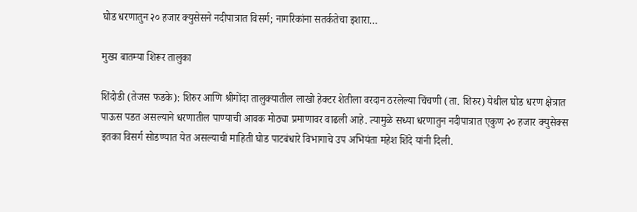घोड धरणातुन २० हजार क्युसेसने नदीपात्रात विसर्ग; नागरिकांना सतर्कतेचा इशारा…

मुख्य बातम्या शिरूर तालुका

शिंदोडी (तेजस फडके): शिरुर आणि श्रीगोंदा तालुक्यातील लाखो हेक्टर शेतीला वरदान ठरलेल्या चिंचणी (ता. शिरुर) येथील घोड धरण क्षेत्रात पाऊस पडत असल्याने धरणातील पाण्याची आवक मोठ्या प्रमाणावर वाढली आहे. त्यामुळे सध्या धरणातुन नदीपात्रात एकुण २० हजार क्युसेक्स इतका विसर्ग सोडण्यात येत असल्याची माहिती घोड पाटबंधारे विभागाचे उप अभियंता महेश शिंदे यांनी दिली.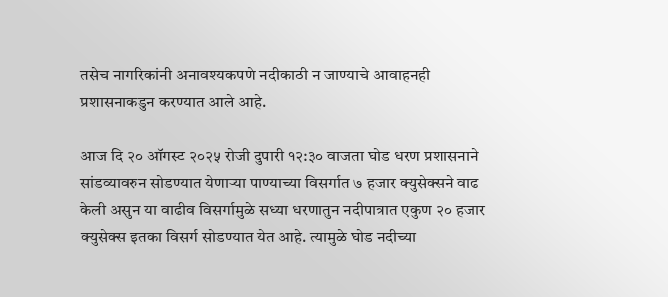तसेच नागरिकांनी अनावश्यकपणे नदीकाठी न जाण्याचे आवाहनही प्रशासनाकडुन करण्यात आले आहे.

आज दि २० ऑगस्ट २०२५ रोजी दुपारी १२:३० वाजता घोड धरण प्रशासनाने सांडव्यावरुन सोडण्यात येणाऱ्या पाण्याच्या विसर्गात ७ हजार क्युसेक्सने वाढ केली असुन या वाढीव विसर्गामुळे सध्या धरणातुन नदीपात्रात एकुण २० हजार क्युसेक्स इतका विसर्ग सोडण्यात येत आहे. त्यामुळे घोड नदीच्या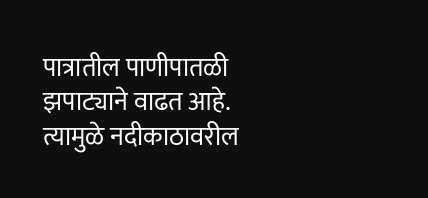पात्रातील पाणीपातळी झपाट्याने वाढत आहे. त्यामुळे नदीकाठावरील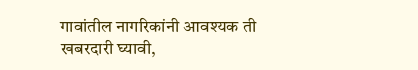गावांतील नागरिकांनी आवश्यक ती खबरदारी घ्यावी,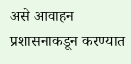असे आवाहन प्रशासनाकडून करण्यात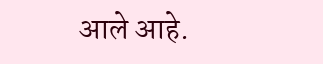आले आहे.